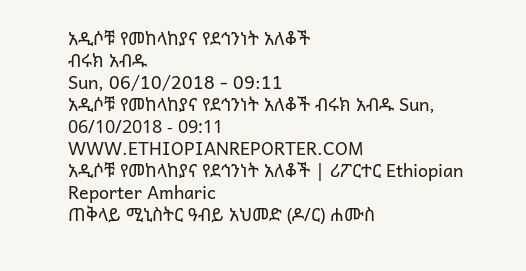አዲሶቹ የመከላከያና የደኅንነት አለቆች
ብሩክ አብዱ
Sun, 06/10/2018 - 09:11
አዲሶቹ የመከላከያና የደኅንነት አለቆች ብሩክ አብዱ Sun, 06/10/2018 - 09:11
WWW.ETHIOPIANREPORTER.COM
አዲሶቹ የመከላከያና የደኅንነት አለቆች | ሪፖርተር Ethiopian Reporter Amharic
ጠቅላይ ሚኒስትር ዓብይ አህመድ (ዶ/ር) ሐሙስ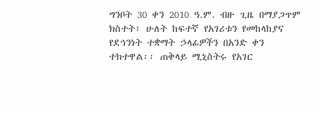ግንቦት 30 ቀን 2010 ዓ.ም. ብዙ ጊዜ በማያጋጥም ክስተት፣ ሁለት ከፍተኛ የአገሪቱን የመከላከያና የደኅንነት ተቋማት ኃላፊዎችን በአንድ ቀን ተክተዋል፡፡ ጠቅላይ ሚኒስትሩ የአገር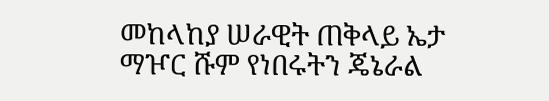መከላከያ ሠራዊት ጠቅላይ ኤታ ማዦር ሹም የነበሩትን ጄኔራል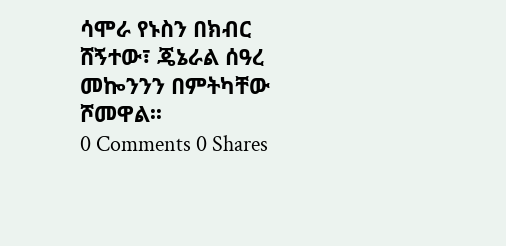ሳሞራ የኑስን በክብር ሸኝተው፣ ጄኔራል ሰዓረ መኰንንን በምትካቸው ሾመዋል፡፡
0 Comments 0 Shares